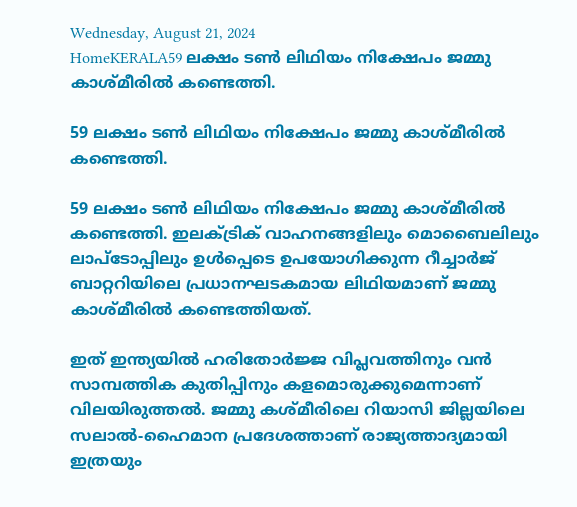Wednesday, August 21, 2024
HomeKERALA59 ലക്ഷം ടണ്‍ ലിഥിയം നിക്ഷേപം ജമ്മു കാശ്‌മീരില്‍ കണ്ടെത്തി.

59 ലക്ഷം ടണ്‍ ലിഥിയം നിക്ഷേപം ജമ്മു കാശ്‌മീരില്‍ കണ്ടെത്തി.

59 ലക്ഷം ടണ്‍ ലിഥിയം നിക്ഷേപം ജമ്മു കാശ്‌മീരില്‍ കണ്ടെത്തി. ഇലക്‌ട്രിക് വാഹനങ്ങളിലും മൊബൈലിലും ലാപ്ടോപ്പിലും ഉള്‍പ്പെടെ ഉപയോഗിക്കുന്ന റീച്ചാര്‍ജ് ബാറ്ററിയിലെ പ്രധാനഘടകമായ ലിഥിയമാണ് ജമ്മു കാശ്‌മീരില്‍ കണ്ടെത്തിയത്.

ഇത് ഇന്ത്യയില്‍ ഹരിതോര്‍ജ്ജ വിപ്ലവത്തിനും വന്‍ സാമ്പത്തിക കുതിപ്പിനും കളമൊരുക്കുമെന്നാണ് വിലയിരുത്തൽ. ജമ്മു കശ്മീരിലെ റിയാസി ജില്ലയിലെ സലാല്‍-ഹൈമാന പ്രദേശത്താണ് രാജ്യത്താദ്യമായി ഇത്രയും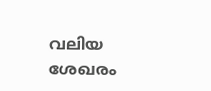വലിയ ശേഖരം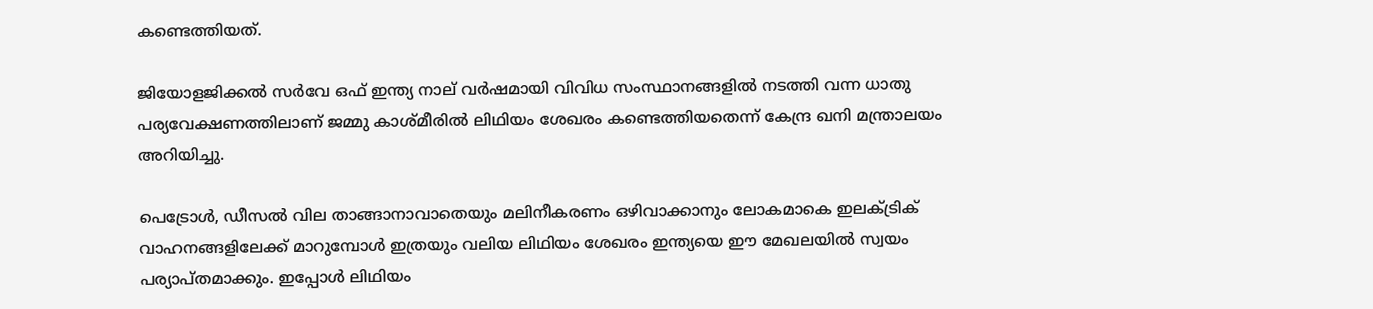കണ്ടെത്തിയത്.

ജിയോളജിക്കല്‍ സര്‍വേ ഒഫ് ഇന്ത്യ നാല് വര്‍ഷമായി വിവിധ സംസ്ഥാനങ്ങളില്‍ നടത്തി വന്ന ധാതു പര്യവേക്ഷണത്തിലാണ് ജമ്മു കാശ്‌മീരില്‍ ലിഥിയം ശേഖരം കണ്ടെത്തിയതെന്ന് കേന്ദ്ര ഖനി മന്ത്രാലയം അറിയിച്ചു.

പെട്രോള്‍, ഡീസല്‍ വില താങ്ങാനാവാതെയും മലിനീകരണം ഒഴിവാക്കാനും ലോകമാകെ ഇലക്‌ട്രിക് വാഹനങ്ങളിലേക്ക് മാറുമ്പോള്‍ ഇത്രയും വലിയ ലിഥിയം ശേഖരം ഇന്ത്യയെ ഈ മേഖലയില്‍ സ്വയം പര്യാപ്തമാക്കും. ഇപ്പോള്‍ ലിഥിയം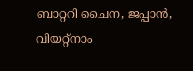ബാറ്ററി ചൈന, ജപ്പാന്‍, വിയറ്റ്‌നാം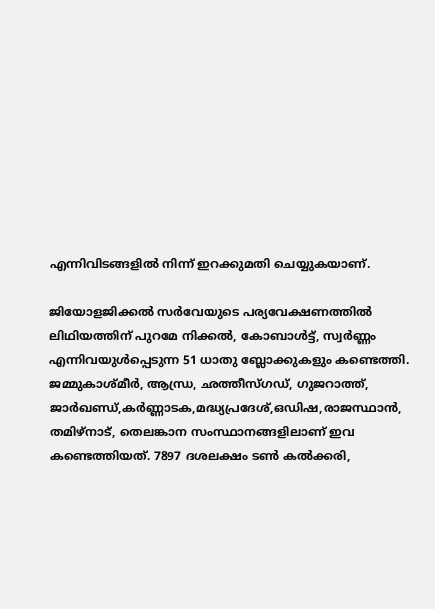എന്നിവിടങ്ങളില്‍ നിന്ന് ഇറക്കുമതി ചെയ്യുകയാണ്.

ജിയോളജിക്കല്‍ സര്‍വേയുടെ പര്യവേക്ഷണത്തില്‍ ലിഥിയത്തിന് പുറമേ നിക്കല്‍, കോബാള്‍ട്ട്, സ്വര്‍ണ്ണം എന്നിവയുള്‍പ്പെടുന്ന 51 ധാതു ബ്ലോക്കുകളും കണ്ടെത്തി. ജമ്മുകാശ്‌മീര്‍, ആന്ധ്ര, ഛത്തീസ്ഗഡ്, ഗുജറാത്ത്, ജാര്‍ഖണ്ഡ്,കര്‍ണ്ണാടക,മദ്ധ്യപ്രദേശ്,ഒഡിഷ,രാജസ്ഥാന്‍, തമിഴ്നാട്, തെലങ്കാന സംസ്ഥാനങ്ങളിലാണ് ഇവ കണ്ടെത്തിയത്. 7897 ദശലക്ഷം ടണ്‍ കല്‍ക്കരി,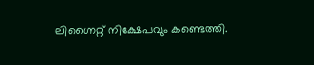ലിഗ്നൈറ്റ് നിക്ഷേപവും കണ്ടെത്തി.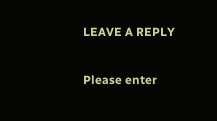LEAVE A REPLY

Please enter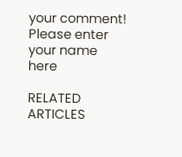your comment!
Please enter your name here

RELATED ARTICLES